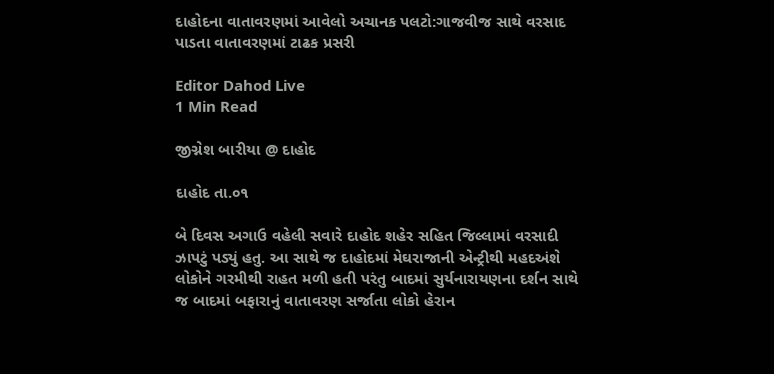દાહોદના વાતાવરણમાં આવેલો અચાનક પલટો:ગાજવીજ સાથે વરસાદ પાડતા વાતાવરણમાં ટાઢક પ્રસરી

Editor Dahod Live
1 Min Read

જીગ્નેશ બારીયા @ દાહોદ

દાહોદ તા.૦૧

બે દિવસ અગાઉ વહેલી સવારે દાહોદ શહેર સહિત જિલ્લામાં વરસાદી ઝાપટું પડ્યું હતુ. આ સાથે જ દાહોદમાં મેઘરાજાની એન્ટ્રીથી મહદઅંશે લોકોને ગરમીથી રાહત મળી હતી પરંતુ બાદમાં સુર્યનારાયણના દર્શન સાથે જ બાદમાં બફારાનું વાતાવરણ સર્જાતા લોકો હેરાન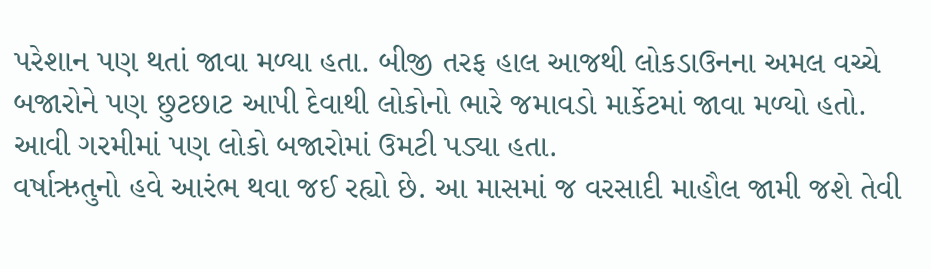પરેશાન પણ થતાં જાવા મળ્યા હતા. બીજી તરફ હાલ આજથી લોકડાઉનના અમલ વચ્ચે બજારોને પણ છુટછાટ આપી દેવાથી લોકોનો ભારે જમાવડો માર્કેટમાં જાવા મળ્યો હતો. આવી ગરમીમાં પણ લોકો બજારોમાં ઉમટી પડ્યા હતા.
વર્ષાઋતુનો હવે આરંભ થવા જઈ રહ્યો છે. આ માસમાં જ વરસાદી માહૌલ જામી જશે તેવી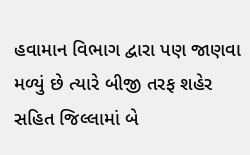હવામાન વિભાગ દ્વારા પણ જાણવા મળ્યું છે ત્યારે બીજી તરફ શહેર સહિત જિલ્લામાં બે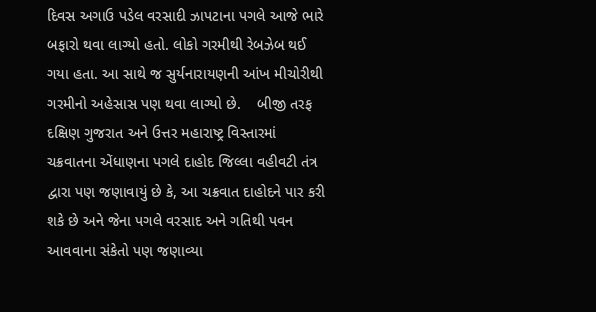દિવસ અગાઉ પડેલ વરસાદી ઝાપટાના પગલે આજે ભારે બફારો થવા લાગ્યો હતો. લોકો ગરમીથી રેબઝેબ થઈ ગયા હતા. આ સાથે જ સુર્યનારાયણની આંખ મીચોરીથી ગરમીનો અહેસાસ પણ થવા લાગ્યો છે.    બીજી તરફ દક્ષિણ ગુજરાત અને ઉત્તર મહારાષ્ટ્ર વિસ્તારમાં ચક્રવાતના એંધાણના પગલે દાહોદ જિલ્લા વહીવટી તંત્ર દ્વારા પણ જણાવાયું છે કે, આ ચક્રવાત દાહોદને પાર કરી શકે છે અને જેના પગલે વરસાદ અને ગતિથી પવન આવવાના સંકેતો પણ જણાવ્યા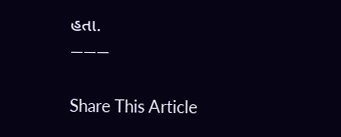હતા.
———

Share This Article